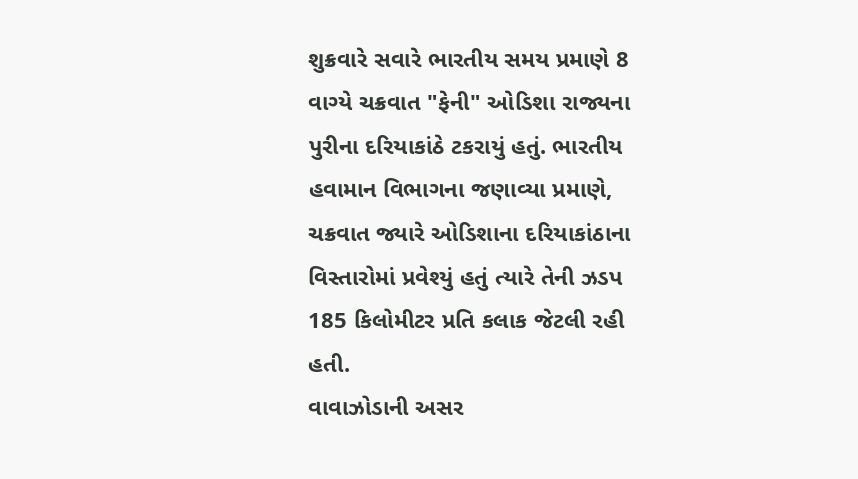શુક્રવારે સવારે ભારતીય સમય પ્રમાણે 8 વાગ્યે ચક્રવાત "ફેની" ઓડિશા રાજ્યના પુરીના દરિયાકાંઠે ટકરાયું હતું. ભારતીય હવામાન વિભાગના જણાવ્યા પ્રમાણે, ચક્રવાત જ્યારે ઓડિશાના દરિયાકાંઠાના વિસ્તારોમાં પ્રવેશ્યું હતું ત્યારે તેની ઝડપ 185 કિલોમીટર પ્રતિ કલાક જેટલી રહી હતી.
વાવાઝોડાની અસર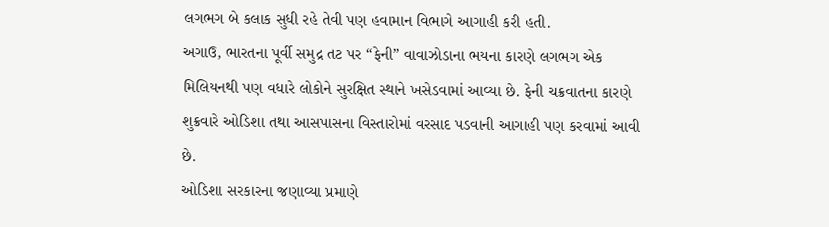લગભગ બે કલાક સુધી રહે તેવી પણ હવામાન વિભાગે આગાહી કરી હતી.
અગાઉ, ભારતના પૂર્વી સમુદ્ર તટ પર “ફેની” વાવાઝોડાના ભયના કારણે લગભગ એક મિલિયનથી પણ વધારે લોકોને સુરક્ષિત સ્થાને ખસેડવામાં આવ્યા છે. ફેની ચક્રવાતના કારણે શુક્રવારે ઓડિશા તથા આસપાસના વિસ્તારોમાં વરસાદ પડવાની આગાહી પણ કરવામાં આવી છે.
ઓડિશા સરકારના જણાવ્યા પ્રમાણે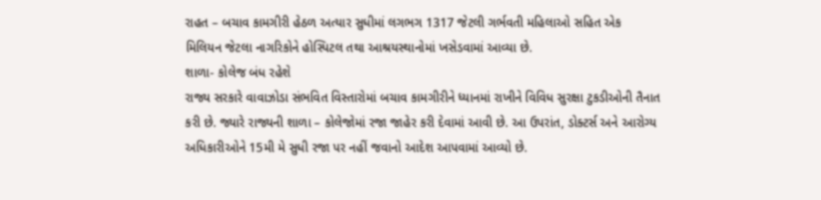રાહત – બચાવ કામગીરી હેઠળ અત્યાર સુધીમાં લગભગ 1317 જેટલી ગર્ભવતી મહિલાઓ સહિત એક મિલિયન જેટલા નાગરિકોને હોસ્પિટલ તથા આશ્રયસ્થાનોમાં ખસેડવામાં આવ્યા છે.
શાળા- કોલેજ બંધ રહેશે
રાજ્ય સરકારે વાવાઝોડા સંભવિત વિસ્તારોમાં બચાવ કામગીરીને ધ્યાનમાં રાખીને વિવિધ સુરક્ષા ટુકડીઓની તૈનાત કરી છે. જ્યારે રાજ્યની શાળા – કોલેજોમાં રજા જાહેર કરી દેવામાં આવી છે. આ ઉપરાંત, ડોક્ટર્સ અને આરોગ્ય અધિકારીઓને 15મી મે સુધી રજા પર નહીં જવાનો આદેશ આપવામાં આવ્યો છે.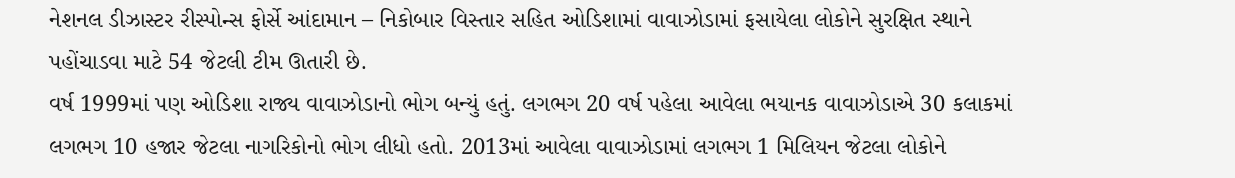નેશનલ ડીઝાસ્ટર રીસ્પોન્સ ફોર્સે આંદામાન – નિકોબાર વિસ્તાર સહિત ઓડિશામાં વાવાઝોડામાં ફસાયેલા લોકોને સુરક્ષિત સ્થાને પહોંચાડવા માટે 54 જેટલી ટીમ ઊતારી છે.
વર્ષ 1999માં પણ ઓડિશા રાજ્ય વાવાઝોડાનો ભોગ બન્યું હતું. લગભગ 20 વર્ષ પહેલા આવેલા ભયાનક વાવાઝોડાએ 30 કલાકમાં લગભગ 10 હજાર જેટલા નાગરિકોનો ભોગ લીધો હતો. 2013માં આવેલા વાવાઝોડામાં લગભગ 1 મિલિયન જેટલા લોકોને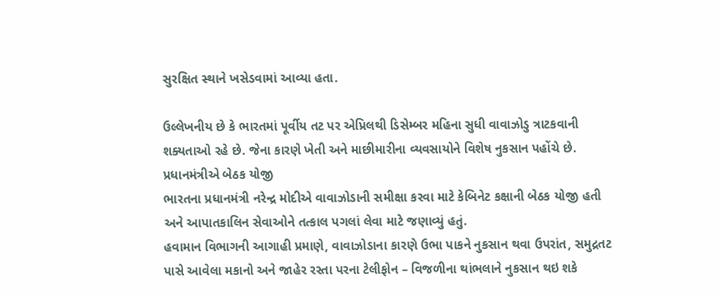સુરક્ષિત સ્થાને ખસેડવામાં આવ્યા હતા.

ઉલ્લેખનીય છે કે ભારતમાં પૂર્વીય તટ પર એપ્રિલથી ડિસેમ્બર મહિના સુધી વાવાઝોડુ ત્રાટકવાની શક્યતાઓ રહે છે. જેના કારણે ખેતી અને માછીમારીના વ્યવસાયોને વિશેષ નુકસાન પહોંચે છે.
પ્રધાનમંત્રીએ બેઠક યોજી
ભારતના પ્રધાનમંત્રી નરેન્દ્ર મોદીએ વાવાઝોડાની સમીક્ષા કરવા માટે કેબિનેટ કક્ષાની બેઠક યોજી હતી અને આપાતકાલિન સેવાઓને તત્કાલ પગલાં લેવા માટે જણાવ્યું હતું.
હવામાન વિભાગની આગાહી પ્રમાણે, વાવાઝોડાના કારણે ઉભા પાકને નુકસાન થવા ઉપરાંત, સમુદ્રતટ પાસે આવેલા મકાનો અને જાહેર રસ્તા પરના ટેલીફોન – વિજળીના થાંભલાને નુકસાન થઇ શકે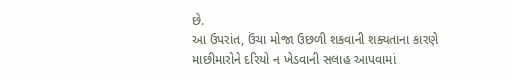છે.
આ ઉપરાંત, ઉંચા મોજા ઉછળી શકવાની શક્યતાના કારણે માછીમારોને દરિયો ન ખેડવાની સલાહ આપવામાં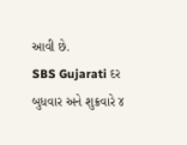આવી છે.
SBS Gujarati દર બુધવાર અને શુક્રવારે ૪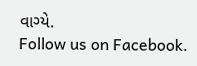વાગ્યે.
Follow us on Facebook.